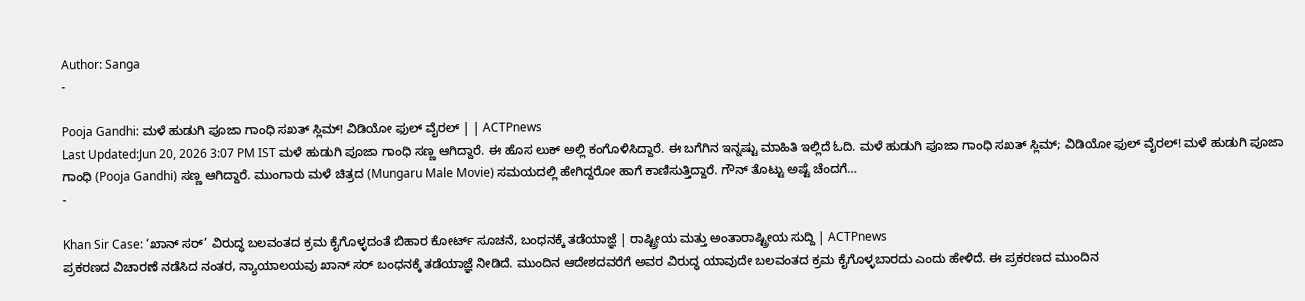Author: Sanga
-

Pooja Gandhi: ಮಳೆ ಹುಡುಗಿ ಪೂಜಾ ಗಾಂಧಿ ಸಖತ್ ಸ್ಲಿಮ್! ವಿಡಿಯೋ ಫುಲ್ ವೈರಲ್ | | ACTPnews
Last Updated:Jun 20, 2026 3:07 PM IST ಮಳೆ ಹುಡುಗಿ ಪೂಜಾ ಗಾಂಧಿ ಸಣ್ಣ ಆಗಿದ್ದಾರೆ. ಈ ಹೊಸ ಲುಕ್ ಅಲ್ಲಿ ಕಂಗೊಳಿಸಿದ್ದಾರೆ. ಈ ಬಗೆಗಿನ ಇನ್ನಷ್ಟು ಮಾಹಿತಿ ಇಲ್ಲಿದೆ ಓದಿ. ಮಳೆ ಹುಡುಗಿ ಪೂಜಾ ಗಾಂಧಿ ಸಖತ್ ಸ್ಲಿಮ್; ವಿಡಿಯೋ ಫುಲ್ ವೈರಲ್! ಮಳೆ ಹುಡುಗಿ ಪೂಜಾ ಗಾಂಧಿ (Pooja Gandhi) ಸಣ್ಣ ಆಗಿದ್ದಾರೆ. ಮುಂಗಾರು ಮಳೆ ಚಿತ್ರದ (Mungaru Male Movie) ಸಮಯದಲ್ಲಿ ಹೇಗಿದ್ದರೋ ಹಾಗೆ ಕಾಣಿಸುತ್ತಿದ್ದಾರೆ. ಗೌನ್ ತೊಟ್ಟು ಅಷ್ಟೆ ಚೆಂದಗೆ…
-

Khan Sir Case: ‘ಖಾನ್ ಸರ್’ ವಿರುದ್ಧ ಬಲವಂತದ ಕ್ರಮ ಕೈಗೊಳ್ಳದಂತೆ ಬಿಹಾರ ಕೋರ್ಟ್ ಸೂಚನೆ, ಬಂಧನಕ್ಕೆ ತಡೆಯಾಜ್ಞೆ | ರಾಷ್ಟ್ರೀಯ ಮತ್ತು ಅಂತಾರಾಷ್ಟ್ರೀಯ ಸುದ್ದಿ | ACTPnews
ಪ್ರಕರಣದ ವಿಚಾರಣೆ ನಡೆಸಿದ ನಂತರ, ನ್ಯಾಯಾಲಯವು ಖಾನ್ ಸರ್ ಬಂಧನಕ್ಕೆ ತಡೆಯಾಜ್ಞೆ ನೀಡಿದೆ. ಮುಂದಿನ ಆದೇಶದವರೆಗೆ ಅವರ ವಿರುದ್ಧ ಯಾವುದೇ ಬಲವಂತದ ಕ್ರಮ ಕೈಗೊಳ್ಳಬಾರದು ಎಂದು ಹೇಳಿದೆ. ಈ ಪ್ರಕರಣದ ಮುಂದಿನ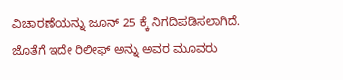ವಿಚಾರಣೆಯನ್ನು ಜೂನ್ 25 ಕ್ಕೆ ನಿಗದಿಪಡಿಸಲಾಗಿದೆ. ಜೊತೆಗೆ ಇದೇ ರಿಲೀಫ್ ಅನ್ನು ಅವರ ಮೂವರು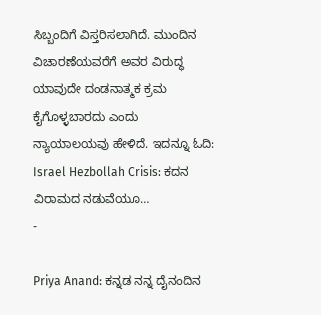ಸಿಬ್ಬಂದಿಗೆ ವಿಸ್ತರಿಸಲಾಗಿದೆ. ಮುಂದಿನ ವಿಚಾರಣೆಯವರೆಗೆ ಅವರ ವಿರುದ್ಧ ಯಾವುದೇ ದಂಡನಾತ್ಮಕ ಕ್ರಮ ಕೈಗೊಳ್ಳಬಾರದು ಎಂದು ನ್ಯಾಯಾಲಯವು ಹೇಳಿದೆ. ಇದನ್ನೂ ಓದಿ: Israel Hezbollah Crisis: ಕದನ ವಿರಾಮದ ನಡುವೆಯೂ…
-

Priya Anand: ಕನ್ನಡ ನನ್ನ ದೈನಂದಿನ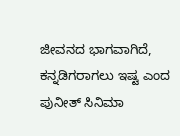ಜೀವನದ ಭಾಗವಾಗಿದೆ, ಕನ್ನಡಿಗರಾಗಲು ಇಷ್ಟ ಎಂದ ಪುನೀತ್ ಸಿನಿಮಾ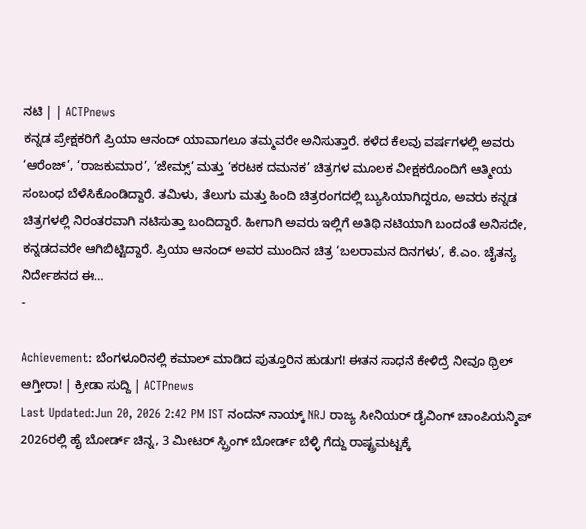ನಟಿ | | ACTPnews
ಕನ್ನಡ ಪ್ರೇಕ್ಷಕರಿಗೆ ಪ್ರಿಯಾ ಆನಂದ್ ಯಾವಾಗಲೂ ತಮ್ಮವರೇ ಅನಿಸುತ್ತಾರೆ. ಕಳೆದ ಕೆಲವು ವರ್ಷಗಳಲ್ಲಿ ಅವರು ‘ಆರೆಂಜ್’, ‘ರಾಜಕುಮಾರ’, ‘ಜೇಮ್ಸ್’ ಮತ್ತು ‘ಕರಟಕ ದಮನಕ’ ಚಿತ್ರಗಳ ಮೂಲಕ ವೀಕ್ಷಕರೊಂದಿಗೆ ಆತ್ಮೀಯ ಸಂಬಂಧ ಬೆಳೆಸಿಕೊಂಡಿದ್ದಾರೆ. ತಮಿಳು, ತೆಲುಗು ಮತ್ತು ಹಿಂದಿ ಚಿತ್ರರಂಗದಲ್ಲಿ ಬ್ಯುಸಿಯಾಗಿದ್ದರೂ, ಅವರು ಕನ್ನಡ ಚಿತ್ರಗಳಲ್ಲಿ ನಿರಂತರವಾಗಿ ನಟಿಸುತ್ತಾ ಬಂದಿದ್ದಾರೆ. ಹೀಗಾಗಿ ಅವರು ಇಲ್ಲಿಗೆ ಅತಿಥಿ ನಟಿಯಾಗಿ ಬಂದಂತೆ ಅನಿಸದೇ, ಕನ್ನಡದವರೇ ಆಗಿಬಿಟ್ಟಿದ್ದಾರೆ. ಪ್ರಿಯಾ ಆನಂದ್ ಅವರ ಮುಂದಿನ ಚಿತ್ರ ‘ಬಲರಾಮನ ದಿನಗಳು’, ಕೆ.ಎಂ. ಚೈತನ್ಯ ನಿರ್ದೇಶನದ ಈ…
-

Achievement: ಬೆಂಗಳೂರಿನಲ್ಲಿ ಕಮಾಲ್ ಮಾಡಿದ ಪುತ್ತೂರಿನ ಹುಡುಗ! ಈತನ ಸಾಧನೆ ಕೇಳಿದ್ರೆ ನೀವೂ ಥ್ರಿಲ್ ಆಗ್ತೀರಾ! | ಕ್ರೀಡಾ ಸುದ್ದಿ | ACTPnews
Last Updated:Jun 20, 2026 2:42 PM IST ನಂದನ್ ನಾಯ್ಕ್ NRJ ರಾಜ್ಯ ಸೀನಿಯರ್ ಡೈವಿಂಗ್ ಚಾಂಪಿಯನ್ಶಿಪ್ 2026ರಲ್ಲಿ ಹೈ ಬೋರ್ಡ್ ಚಿನ್ನ, 3 ಮೀಟರ್ ಸ್ಪ್ರಿಂಗ್ ಬೋರ್ಡ್ ಬೆಳ್ಳಿ ಗೆದ್ದು ರಾಷ್ಟ್ರಮಟ್ಟಕ್ಕೆ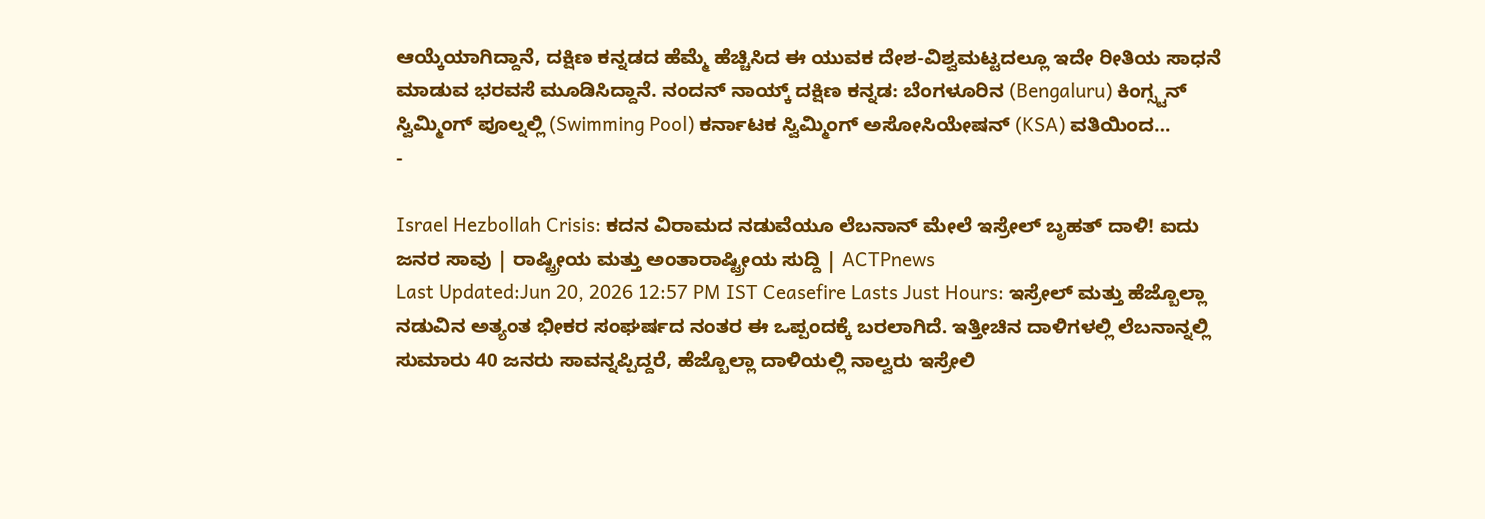ಆಯ್ಕೆಯಾಗಿದ್ದಾನೆ, ದಕ್ಷಿಣ ಕನ್ನಡದ ಹೆಮ್ಮೆ ಹೆಚ್ಚಿಸಿದ ಈ ಯುವಕ ದೇಶ-ವಿಶ್ವಮಟ್ಟದಲ್ಲೂ ಇದೇ ರೀತಿಯ ಸಾಧನೆ ಮಾಡುವ ಭರವಸೆ ಮೂಡಿಸಿದ್ದಾನೆ. ನಂದನ್ ನಾಯ್ಕ್ ದಕ್ಷಿಣ ಕನ್ನಡ: ಬೆಂಗಳೂರಿನ (Bengaluru) ಕಿಂಗ್ಸ್ಟನ್ ಸ್ವಿಮ್ಮಿಂಗ್ ಪೂಲ್ನಲ್ಲಿ (Swimming Pool) ಕರ್ನಾಟಕ ಸ್ವಿಮ್ಮಿಂಗ್ ಅಸೋಸಿಯೇಷನ್ (KSA) ವತಿಯಿಂದ…
-

Israel Hezbollah Crisis: ಕದನ ವಿರಾಮದ ನಡುವೆಯೂ ಲೆಬನಾನ್ ಮೇಲೆ ಇಸ್ರೇಲ್ ಬೃಹತ್ ದಾಳಿ! ಐದು ಜನರ ಸಾವು | ರಾಷ್ಟ್ರೀಯ ಮತ್ತು ಅಂತಾರಾಷ್ಟ್ರೀಯ ಸುದ್ದಿ | ACTPnews
Last Updated:Jun 20, 2026 12:57 PM IST Ceasefire Lasts Just Hours: ಇಸ್ರೇಲ್ ಮತ್ತು ಹೆಜ್ಬೊಲ್ಲಾ ನಡುವಿನ ಅತ್ಯಂತ ಭೀಕರ ಸಂಘರ್ಷದ ನಂತರ ಈ ಒಪ್ಪಂದಕ್ಕೆ ಬರಲಾಗಿದೆ. ಇತ್ತೀಚಿನ ದಾಳಿಗಳಲ್ಲಿ ಲೆಬನಾನ್ನಲ್ಲಿ ಸುಮಾರು 40 ಜನರು ಸಾವನ್ನಪ್ಪಿದ್ದರೆ, ಹೆಜ್ಬೊಲ್ಲಾ ದಾಳಿಯಲ್ಲಿ ನಾಲ್ವರು ಇಸ್ರೇಲಿ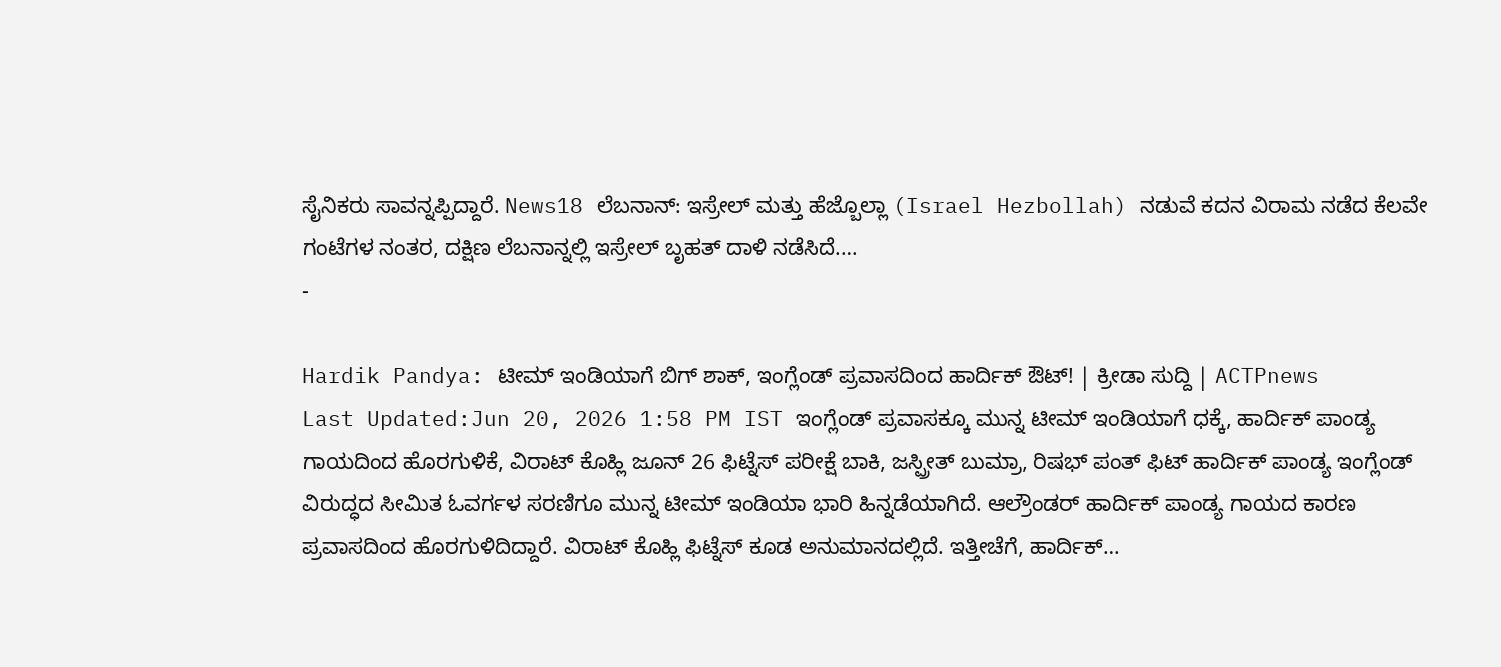ಸೈನಿಕರು ಸಾವನ್ನಪ್ಪಿದ್ದಾರೆ. News18 ಲೆಬನಾನ್: ಇಸ್ರೇಲ್ ಮತ್ತು ಹೆಜ್ಬೊಲ್ಲಾ (Israel Hezbollah) ನಡುವೆ ಕದನ ವಿರಾಮ ನಡೆದ ಕೆಲವೇ ಗಂಟೆಗಳ ನಂತರ, ದಕ್ಷಿಣ ಲೆಬನಾನ್ನಲ್ಲಿ ಇಸ್ರೇಲ್ ಬೃಹತ್ ದಾಳಿ ನಡೆಸಿದೆ.…
-

Hardik Pandya: ಟೀಮ್ ಇಂಡಿಯಾಗೆ ಬಿಗ್ ಶಾಕ್, ಇಂಗ್ಲೆಂಡ್ ಪ್ರವಾಸದಿಂದ ಹಾರ್ದಿಕ್ ಔಟ್! | ಕ್ರೀಡಾ ಸುದ್ದಿ | ACTPnews
Last Updated:Jun 20, 2026 1:58 PM IST ಇಂಗ್ಲೆಂಡ್ ಪ್ರವಾಸಕ್ಕೂ ಮುನ್ನ ಟೀಮ್ ಇಂಡಿಯಾಗೆ ಧಕ್ಕೆ, ಹಾರ್ದಿಕ್ ಪಾಂಡ್ಯ ಗಾಯದಿಂದ ಹೊರಗುಳಿಕೆ, ವಿರಾಟ್ ಕೊಹ್ಲಿ ಜೂನ್ 26 ಫಿಟ್ನೆಸ್ ಪರೀಕ್ಷೆ ಬಾಕಿ, ಜಸ್ಪ್ರೀತ್ ಬುಮ್ರಾ, ರಿಷಭ್ ಪಂತ್ ಫಿಟ್ ಹಾರ್ದಿಕ್ ಪಾಂಡ್ಯ ಇಂಗ್ಲೆಂಡ್ ವಿರುದ್ಧದ ಸೀಮಿತ ಓವರ್ಗಳ ಸರಣಿಗೂ ಮುನ್ನ ಟೀಮ್ ಇಂಡಿಯಾ ಭಾರಿ ಹಿನ್ನಡೆಯಾಗಿದೆ. ಆಲ್ರೌಂಡರ್ ಹಾರ್ದಿಕ್ ಪಾಂಡ್ಯ ಗಾಯದ ಕಾರಣ ಪ್ರವಾಸದಿಂದ ಹೊರಗುಳಿದಿದ್ದಾರೆ. ವಿರಾಟ್ ಕೊಹ್ಲಿ ಫಿಟ್ನೆಸ್ ಕೂಡ ಅನುಮಾನದಲ್ಲಿದೆ. ಇತ್ತೀಚೆಗೆ, ಹಾರ್ದಿಕ್…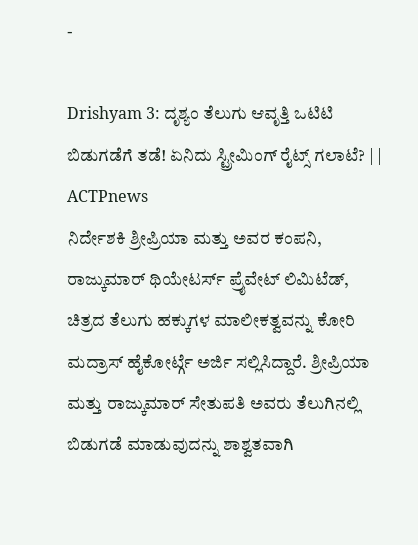-

Drishyam 3: ದೃಶ್ಯಂ ತೆಲುಗು ಆವೃತ್ತಿ ಒಟಿಟಿ ಬಿಡುಗಡೆಗೆ ತಡೆ! ಏನಿದು ಸ್ಟ್ರೀಮಿಂಗ್ ರೈಟ್ಸ್ ಗಲಾಟೆ? | | ACTPnews
ನಿರ್ದೇಶಕಿ ಶ್ರೀಪ್ರಿಯಾ ಮತ್ತು ಅವರ ಕಂಪನಿ, ರಾಜ್ಕುಮಾರ್ ಥಿಯೇಟರ್ಸ್ ಪ್ರೈವೇಟ್ ಲಿಮಿಟೆಡ್, ಚಿತ್ರದ ತೆಲುಗು ಹಕ್ಕುಗಳ ಮಾಲೀಕತ್ವವನ್ನು ಕೋರಿ ಮದ್ರಾಸ್ ಹೈಕೋರ್ಟ್ಗೆ ಅರ್ಜಿ ಸಲ್ಲಿಸಿದ್ದಾರೆ. ಶ್ರೀಪ್ರಿಯಾ ಮತ್ತು ರಾಜ್ಕುಮಾರ್ ಸೇತುಪತಿ ಅವರು ತೆಲುಗಿನಲ್ಲಿ ಬಿಡುಗಡೆ ಮಾಡುವುದನ್ನು ಶಾಶ್ವತವಾಗಿ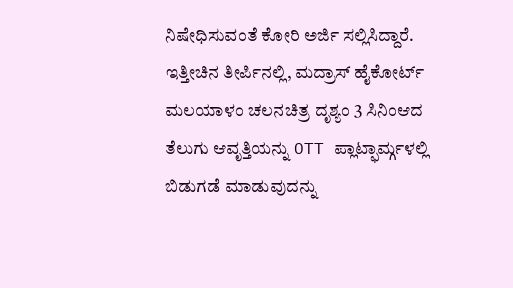ನಿಷೇಧಿಸುವಂತೆ ಕೋರಿ ಅರ್ಜಿ ಸಲ್ಲಿಸಿದ್ದಾರೆ. ಇತ್ತೀಚಿನ ತೀರ್ಪಿನಲ್ಲಿ, ಮದ್ರಾಸ್ ಹೈಕೋರ್ಟ್ ಮಲಯಾಳಂ ಚಲನಚಿತ್ರ ದೃಶ್ಯಂ 3 ಸಿನಿಂಆದ ತೆಲುಗು ಆವೃತ್ತಿಯನ್ನು OTT ಪ್ಲಾಟ್ಫಾರ್ಮ್ಗಳಲ್ಲಿ ಬಿಡುಗಡೆ ಮಾಡುವುದನ್ನು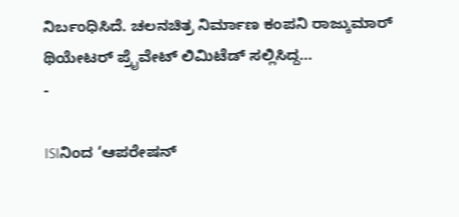ನಿರ್ಬಂಧಿಸಿದೆ. ಚಲನಚಿತ್ರ ನಿರ್ಮಾಣ ಕಂಪನಿ ರಾಜ್ಕುಮಾರ್ ಥಿಯೇಟರ್ ಪ್ರೈವೇಟ್ ಲಿಮಿಟೆಡ್ ಸಲ್ಲಿಸಿದ್ದ…
-

ISIನಿಂದ ‘ಆಪರೇಷನ್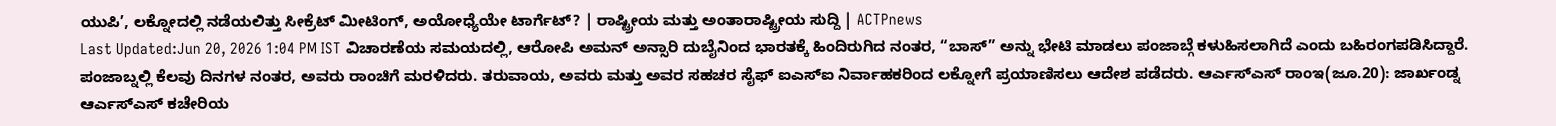ಯುಪಿ’, ಲಕ್ನೋದಲ್ಲಿ ನಡೆಯಲಿತ್ತು ಸೀಕ್ರೆಟ್ ಮೀಟಿಂಗ್, ಅಯೋಧ್ಯೆಯೇ ಟಾರ್ಗೆಟ್? | ರಾಷ್ಟ್ರೀಯ ಮತ್ತು ಅಂತಾರಾಷ್ಟ್ರೀಯ ಸುದ್ದಿ | ACTPnews
Last Updated:Jun 20, 2026 1:04 PM IST ವಿಚಾರಣೆಯ ಸಮಯದಲ್ಲಿ, ಆರೋಪಿ ಅಮನ್ ಅನ್ಸಾರಿ ದುಬೈನಿಂದ ಭಾರತಕ್ಕೆ ಹಿಂದಿರುಗಿದ ನಂತರ, “ಬಾಸ್” ಅನ್ನು ಭೇಟಿ ಮಾಡಲು ಪಂಜಾಬ್ಗೆ ಕಳುಹಿಸಲಾಗಿದೆ ಎಂದು ಬಹಿರಂಗಪಡಿಸಿದ್ದಾರೆ. ಪಂಜಾಬ್ನಲ್ಲಿ ಕೆಲವು ದಿನಗಳ ನಂತರ, ಅವರು ರಾಂಚಿಗೆ ಮರಳಿದರು. ತರುವಾಯ, ಅವರು ಮತ್ತು ಅವರ ಸಹಚರ ಸೈಫ್ ಐಎಸ್ಐ ನಿರ್ವಾಹಕರಿಂದ ಲಕ್ನೋಗೆ ಪ್ರಯಾಣಿಸಲು ಆದೇಶ ಪಡೆದರು. ಆರ್ಎಸ್ಎಸ್ ರಾಂಇ(ಜೂ.20): ಜಾರ್ಖಂಡ್ನ ಆರ್ಎಸ್ಎಸ್ ಕಚೇರಿಯ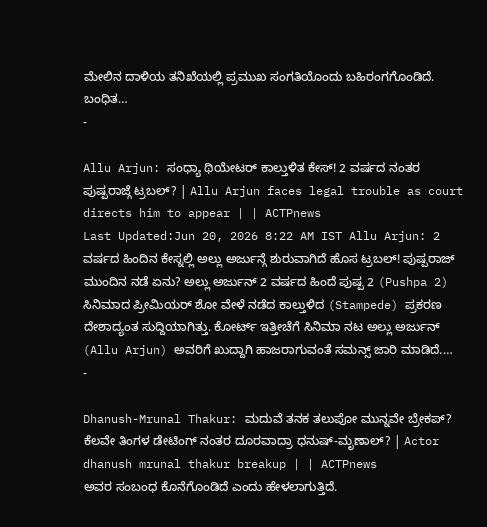ಮೇಲಿನ ದಾಳಿಯ ತನಿಖೆಯಲ್ಲಿ ಪ್ರಮುಖ ಸಂಗತಿಯೊಂದು ಬಹಿರಂಗಗೊಂಡಿದೆ. ಬಂಧಿತ…
-

Allu Arjun: ಸಂಧ್ಯಾ ಥಿಯೇಟರ್ ಕಾಲ್ತುಳಿತ ಕೇಸ್! 2 ವರ್ಷದ ನಂತರ ಪುಷ್ಪರಾಜ್ಗೆ ಟ್ರಬಲ್? | Allu Arjun faces legal trouble as court directs him to appear | | ACTPnews
Last Updated:Jun 20, 2026 8:22 AM IST Allu Arjun: 2 ವರ್ಷದ ಹಿಂದಿನ ಕೇಸ್ನಲ್ಲಿ ಅಲ್ಲು ಅರ್ಜುನ್ಗೆ ಶುರುವಾಗಿದೆ ಹೊಸ ಟ್ರಬಲ್! ಪುಷ್ಪರಾಜ್ ಮುಂದಿನ ನಡೆ ಏನು? ಅಲ್ಲು ಅರ್ಜುನ್ 2 ವರ್ಷದ ಹಿಂದೆ ಪುಷ್ಪ 2 (Pushpa 2) ಸಿನಿಮಾದ ಪ್ರೀಮಿಯರ್ ಶೋ ವೇಳೆ ನಡೆದ ಕಾಲ್ತುಳಿದ (Stampede) ಪ್ರಕರಣ ದೇಶಾದ್ಯಂತ ಸುದ್ದಿಯಾಗಿತ್ತು. ಕೋರ್ಟ್ ಇತ್ತೀಚೆಗೆ ಸಿನಿಮಾ ನಟ ಅಲ್ಲು ಅರ್ಜುನ್ (Allu Arjun) ಅವರಿಗೆ ಖುದ್ದಾಗಿ ಹಾಜರಾಗುವಂತೆ ಸಮನ್ಸ್ ಜಾರಿ ಮಾಡಿದೆ.…
-

Dhanush-Mrunal Thakur: ಮದುವೆ ತನಕ ತಲುಪೋ ಮುನ್ನವೇ ಬ್ರೇಕಪ್? ಕೆಲವೇ ತಿಂಗಳ ಡೇಟಿಂಗ್ ನಂತರ ದೂರವಾದ್ರಾ ಧನುಷ್-ಮೃಣಾಲ್? | Actor dhanush mrunal thakur breakup | | ACTPnews
ಅವರ ಸಂಬಂಧ ಕೊನೆಗೊಂಡಿದೆ ಎಂದು ಹೇಳಲಾಗುತ್ತಿದೆ.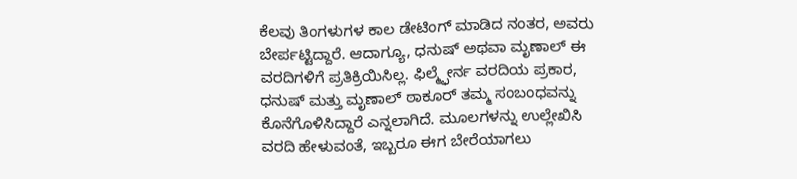ಕೆಲವು ತಿಂಗಳುಗಳ ಕಾಲ ಡೇಟಿಂಗ್ ಮಾಡಿದ ನಂತರ, ಅವರು ಬೇರ್ಪಟ್ಟಿದ್ದಾರೆ. ಆದಾಗ್ಯೂ, ಧನುಷ್ ಅಥವಾ ಮೃಣಾಲ್ ಈ ವರದಿಗಳಿಗೆ ಪ್ರತಿಕ್ರಿಯಿಸಿಲ್ಲ. ಫಿಲ್ಮ್ಫೇರ್ನ ವರದಿಯ ಪ್ರಕಾರ, ಧನುಷ್ ಮತ್ತು ಮೃಣಾಲ್ ಠಾಕೂರ್ ತಮ್ಮ ಸಂಬಂಧವನ್ನು ಕೊನೆಗೊಳಿಸಿದ್ದಾರೆ ಎನ್ನಲಾಗಿದೆ. ಮೂಲಗಳನ್ನು ಉಲ್ಲೇಖಿಸಿ ವರದಿ ಹೇಳುವಂತೆ, ಇಬ್ಬರೂ ಈಗ ಬೇರೆಯಾಗಲು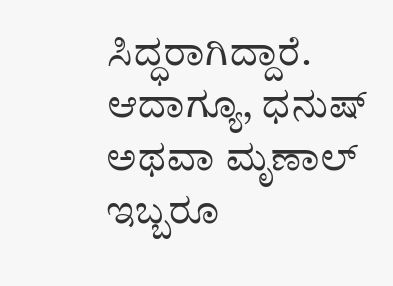ಸಿದ್ಧರಾಗಿದ್ದಾರೆ. ಆದಾಗ್ಯೂ, ಧನುಷ್ ಅಥವಾ ಮೃಣಾಲ್ ಇಬ್ಬರೂ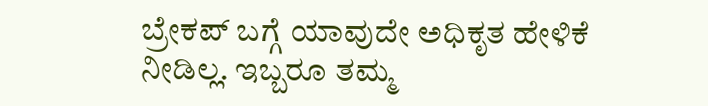ಬ್ರೇಕಪ್ ಬಗ್ಗೆ ಯಾವುದೇ ಅಧಿಕೃತ ಹೇಳಿಕೆ ನೀಡಿಲ್ಲ. ಇಬ್ಬರೂ ತಮ್ಮ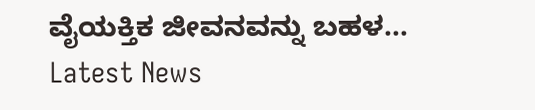ವೈಯಕ್ತಿಕ ಜೀವನವನ್ನು ಬಹಳ…
Latest News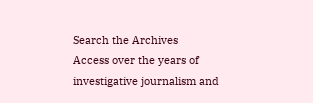Search the Archives
Access over the years of investigative journalism and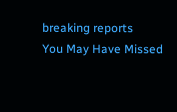breaking reports
You May Have Missed